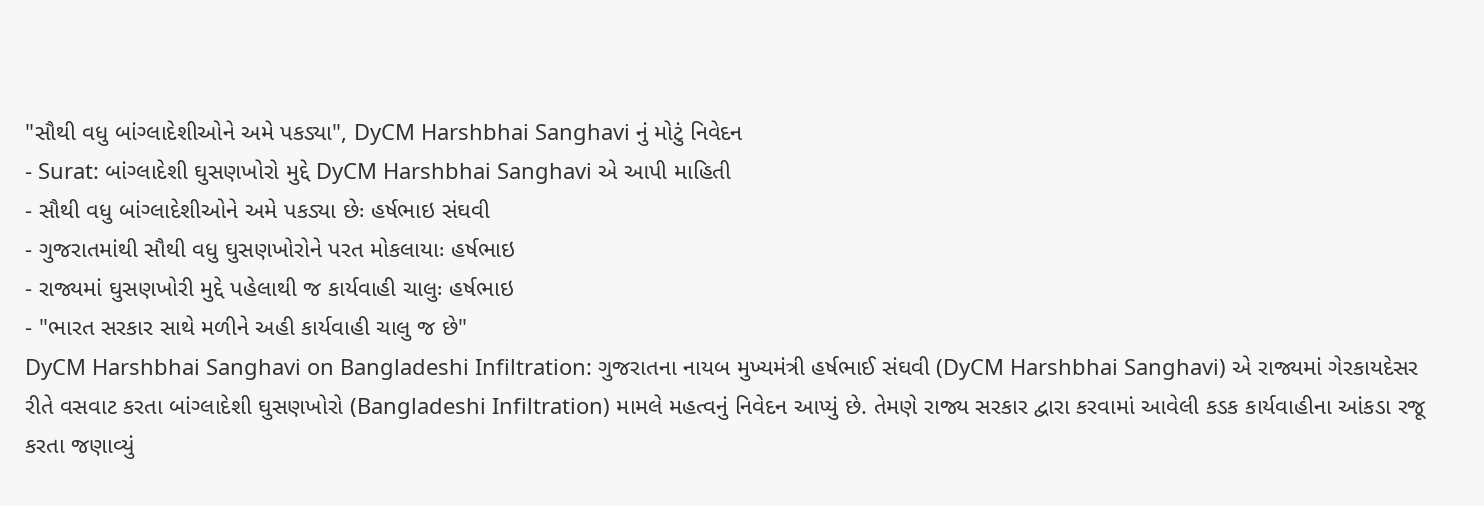"સૌથી વધુ બાંગ્લાદેશીઓને અમે પકડ્યા", DyCM Harshbhai Sanghavi નું મોટું નિવેદન
- Surat: બાંગ્લાદેશી ઘુસણખોરો મુદ્દે DyCM Harshbhai Sanghavi એ આપી માહિતી
- સૌથી વધુ બાંગ્લાદેશીઓને અમે પકડ્યા છેઃ હર્ષભાઇ સંઘવી
- ગુજરાતમાંથી સૌથી વધુ ઘુસણખોરોને પરત મોકલાયાઃ હર્ષભાઇ
- રાજ્યમાં ઘુસણખોરી મુદ્દે પહેલાથી જ કાર્યવાહી ચાલુઃ હર્ષભાઇ
- "ભારત સરકાર સાથે મળીને અહી કાર્યવાહી ચાલુ જ છે"
DyCM Harshbhai Sanghavi on Bangladeshi Infiltration: ગુજરાતના નાયબ મુખ્યમંત્રી હર્ષભાઈ સંઘવી (DyCM Harshbhai Sanghavi) એ રાજ્યમાં ગેરકાયદેસર રીતે વસવાટ કરતા બાંગ્લાદેશી ઘુસણખોરો (Bangladeshi Infiltration) મામલે મહત્વનું નિવેદન આપ્યું છે. તેમણે રાજ્ય સરકાર દ્વારા કરવામાં આવેલી કડક કાર્યવાહીના આંકડા રજૂ કરતા જણાવ્યું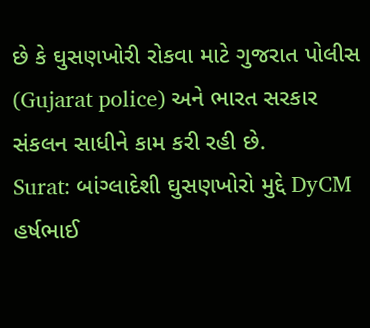છે કે ઘુસણખોરી રોકવા માટે ગુજરાત પોલીસ (Gujarat police) અને ભારત સરકાર સંકલન સાધીને કામ કરી રહી છે.
Surat: બાંગ્લાદેશી ઘુસણખોરો મુદ્દે DyCM હર્ષભાઈ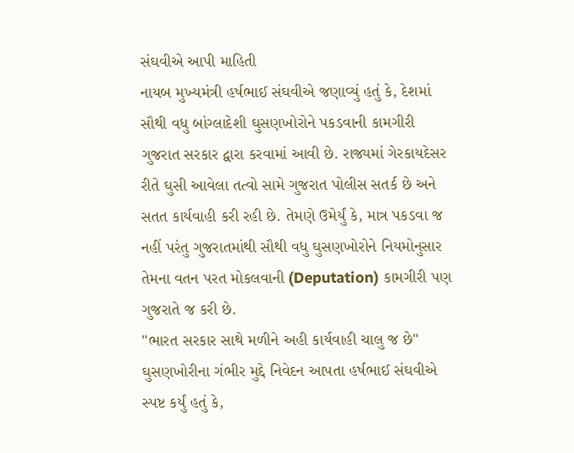સંઘવીએ આપી માહિતી
નાયબ મુખ્યમંત્રી હર્ષભાઈ સંઘવીએ જણાવ્યું હતું કે, દેશમાં સૌથી વધુ બાંગ્લાદેશી ઘુસણખોરોને પકડવાની કામગીરી ગુજરાત સરકાર દ્વારા કરવામાં આવી છે. રાજ્યમાં ગેરકાયદેસર રીતે ઘુસી આવેલા તત્વો સામે ગુજરાત પોલીસ સતર્ક છે અને સતત કાર્યવાહી કરી રહી છે. તેમણે ઉમેર્યું કે, માત્ર પકડવા જ નહીં પરંતુ ગુજરાતમાંથી સૌથી વધુ ઘુસણખોરોને નિયમોનુસાર તેમના વતન પરત મોકલવાની (Deputation) કામગીરી પણ ગુજરાતે જ કરી છે.
"ભારત સરકાર સાથે મળીને અહી કાર્યવાહી ચાલુ જ છે"
ઘુસણખોરીના ગંભીર મુદ્દે નિવેદન આપતા હર્ષભાઈ સંઘવીએ સ્પષ્ટ કર્યું હતું કે,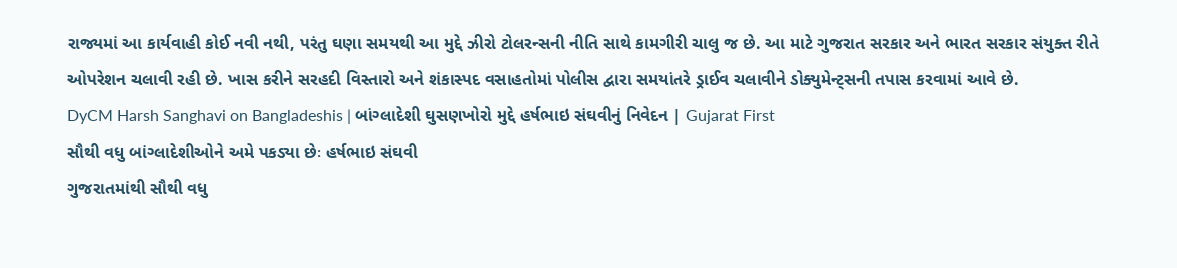રાજ્યમાં આ કાર્યવાહી કોઈ નવી નથી, પરંતુ ઘણા સમયથી આ મુદ્દે ઝીરો ટોલરન્સની નીતિ સાથે કામગીરી ચાલુ જ છે. આ માટે ગુજરાત સરકાર અને ભારત સરકાર સંયુક્ત રીતે ઓપરેશન ચલાવી રહી છે. ખાસ કરીને સરહદી વિસ્તારો અને શંકાસ્પદ વસાહતોમાં પોલીસ દ્વારા સમયાંતરે ડ્રાઈવ ચલાવીને ડોક્યુમેન્ટ્સની તપાસ કરવામાં આવે છે.
DyCM Harsh Sanghavi on Bangladeshis | બાંગ્લાદેશી ઘુસણખોરો મુદ્દે હર્ષભાઇ સંઘવીનું નિવેદન | Gujarat First
સૌથી વધુ બાંગ્લાદેશીઓને અમે પકડ્યા છેઃ હર્ષભાઇ સંઘવી
ગુજરાતમાંથી સૌથી વધુ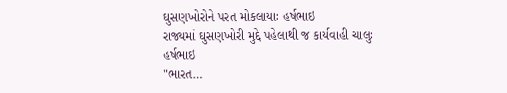ઘુસણખોરોને પરત મોકલાયાઃ હર્ષભાઇ
રાજ્યમાં ઘુસણખોરી મુદ્દે પહેલાથી જ કાર્યવાહી ચાલુઃ હર્ષભાઇ
"ભારત…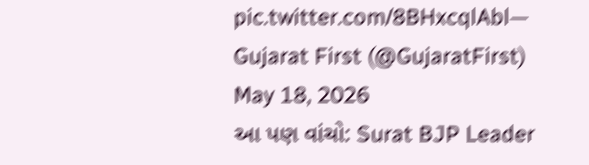pic.twitter.com/8BHxcqlAbl— Gujarat First (@GujaratFirst) May 18, 2026
આ પણ વાંચો: Surat BJP Leader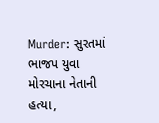Murder: સુરતમાં ભાજપ યુવા મોરચાના નેતાની હત્યા,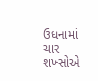ઉધનામાં ચાર શખ્સોએ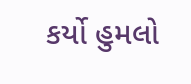કર્યો હુમલો